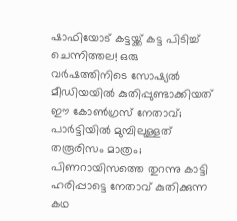ഷാഫിയോട് കട്ടയ്ക്ക് കട്ട പിടിച്ച് ചെന്നിത്തല! ഒരു വര്‍ഷത്തിനിടെ സോഷ്യല്‍ മീഡിയയില്‍ കുതിപ്പുണ്ടാക്കിയത് ഈ കോണ്‍ഗ്രസ് നേതാവ്; പാര്‍ട്ടിയില്‍ മുമ്പിലുള്ളത് തരൂരിസം മാത്രം; പിണറായിസത്തെ തുറന്നു കാട്ടി ഹരിപ്പാട്ടെ നേതാവ് കുതിക്കുന്ന കഥ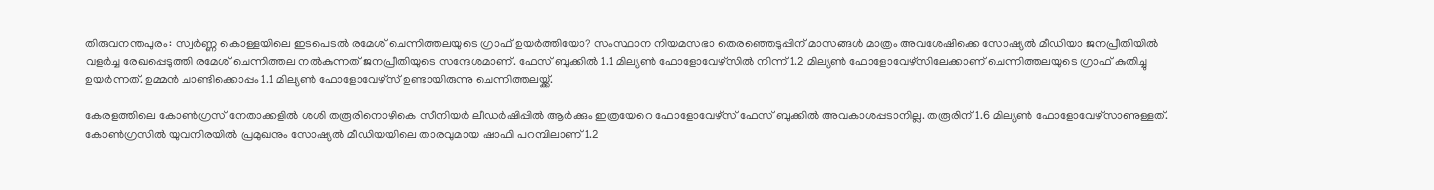തിരുവനന്തപുരം: സ്വര്‍ണ്ണ കൊള്ളയിലെ ഇടപെടല്‍ രമേശ് ചെന്നിത്തലയുടെ ഗ്രാഫ് ഉയര്‍ത്തിയോ? സംസ്ഥാന നിയമസഭാ തെരഞ്ഞെടുപ്പിന് മാസങ്ങള്‍ മാത്രം അവശേഷിക്കെ സോഷ്യല്‍ മീഡിയാ ജനപ്രീതിയില്‍ വളര്‍ച്ച രേഖപ്പെടുത്തി രമേശ് ചെന്നിത്തല നല്‍കുന്നത് ജനപ്രീതിയുടെ സന്ദേശമാണ്. ഫേസ് ബുക്കില്‍ 1.1 മില്യണ്‍ ഫോളോവേഴ്സില്‍ നിന്ന് 1.2 മില്യണ്‍ ഫോളോവേഴ്സിലേക്കാണ് ചെന്നിത്തലയുടെ ഗ്രാഫ് കുതിച്ചു ഉയര്‍ന്നത്. ഉമ്മന്‍ ചാണ്ടിക്കൊപ്പം 1.1 മില്യണ്‍ ഫോളോവേഴ്സ് ഉണ്ടായിരുന്നു ചെന്നിത്തലയ്ക്ക്.

കേരളത്തിലെ കോണ്‍ഗ്രസ് നേതാക്കളില്‍ ശശി തരൂരിനൊഴികെ സീനിയര്‍ ലീഡര്‍ഷിപ്പില്‍ ആര്‍ക്കും ഇത്രയേറെ ഫോളോവേഴ്സ് ഫേസ് ബുക്കില്‍ അവകാശപ്പടാനില്ല. തരൂരിന് 1.6 മില്യണ്‍ ഫോളോവേഴ്സാണുള്ളത്. കോണ്‍ഗ്രസില്‍ യുവനിരയില്‍ പ്രമുഖനും സോഷ്യല്‍ മീഡിയയിലെ താരവുമായ ഷാഫി പറമ്പിലാണ് 1.2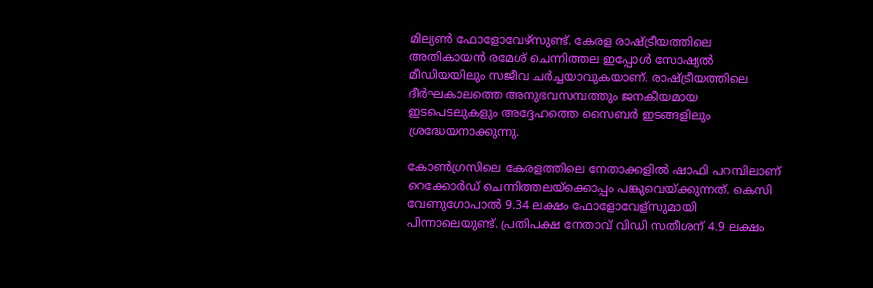മില്യണ്‍ ഫോളോവേഴ്സുണ്ട്. കേരള രാഷ്ട്രീയത്തിലെ അതികായന്‍ രമേശ് ചെന്നിത്തല ഇപ്പോള്‍ സോഷ്യല്‍ മീഡിയയിലും സജീവ ചര്‍ച്ചയാവുകയാണ്. രാഷ്ട്രീയത്തിലെ ദീര്‍ഘകാലത്തെ അനുഭവസമ്പത്തും ജനകീയമായ ഇടപെടലുകളും അദ്ദേഹത്തെ സൈബര്‍ ഇടങ്ങളിലും ശ്രദ്ധേയനാക്കുന്നു.

കോണ്‍ഗ്രസിലെ കേരളത്തിലെ നേതാക്കളില്‍ ഷാഫി പറമ്പിലാണ് റെക്കോര്‍ഡ് ചെന്നിത്തലയ്ക്കൊപ്പം പങ്കുവെയ്ക്കുന്നത്. കെസി വേണുഗോപാല്‍ 9.34 ലക്ഷം ഫോളോവേള്സുമായി പിന്നാലെയുണ്ട്. പ്രതിപക്ഷ നേതാവ് വിഡി സതീശന് 4.9 ലക്ഷം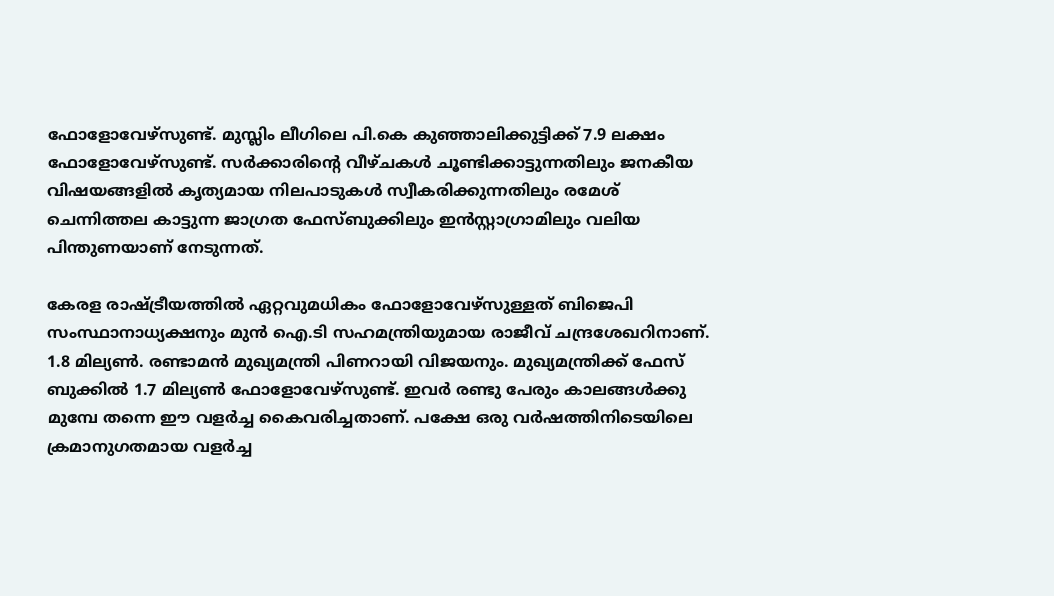ഫോളോവേഴ്സുണ്ട്. മുസ്ലിം ലീഗിലെ പി.കെ കുഞ്ഞാലിക്കുട്ടിക്ക് 7.9 ലക്ഷം ഫോളോവേഴ്സുണ്ട്. സര്‍ക്കാരിന്റെ വീഴ്ചകള്‍ ചൂണ്ടിക്കാട്ടുന്നതിലും ജനകീയ വിഷയങ്ങളില്‍ കൃത്യമായ നിലപാടുകള്‍ സ്വീകരിക്കുന്നതിലും രമേശ് ചെന്നിത്തല കാട്ടുന്ന ജാഗ്രത ഫേസ്ബുക്കിലും ഇന്‍സ്റ്റാഗ്രാമിലും വലിയ പിന്തുണയാണ് നേടുന്നത്.

കേരള രാഷ്ട്രീയത്തില്‍ ഏറ്റവുമധികം ഫോളോവേഴ്സുള്ളത് ബിജെപി സംസ്ഥാനാധ്യക്ഷനും മുന്‍ ഐ.ടി സഹമന്ത്രിയുമായ രാജീവ് ചന്ദ്രശേഖറിനാണ്. 1.8 മില്യണ്‍. രണ്ടാമന്‍ മുഖ്യമന്ത്രി പിണറായി വിജയനും. മുഖ്യമന്ത്രിക്ക് ഫേസ് ബുക്കില്‍ 1.7 മില്യണ്‍ ഫോളോവേഴ്സുണ്ട്. ഇവര്‍ രണ്ടു പേരും കാലങ്ങള്‍ക്കു മുമ്പേ തന്നെ ഈ വളര്‍ച്ച കൈവരിച്ചതാണ്. പക്ഷേ ഒരു വര്‍ഷത്തിനിടെയിലെ ക്രമാനുഗതമായ വളര്‍ച്ച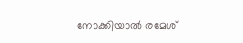നോക്കിയാല്‍ രമേശ്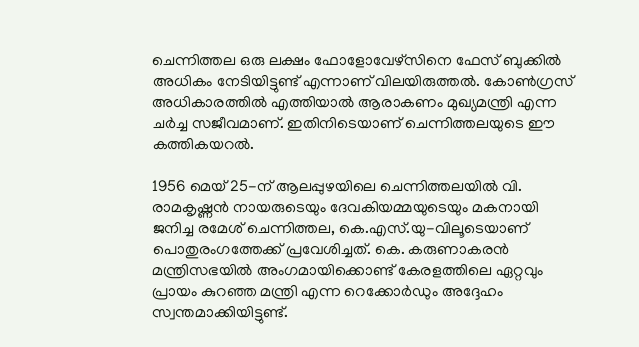ചെന്നിത്തല ഒരു ലക്ഷം ഫോളോവേഴ്സിനെ ഫേസ് ബുക്കില്‍ അധികം നേടിയിട്ടുണ്ട് എന്നാണ് വിലയിരുത്തല്‍. കോണ്‍ഗ്രസ് അധികാരത്തില്‍ എത്തിയാല്‍ ആരാകണം മുഖ്യമന്ത്രി എന്ന ചര്‍ച്ച സജീവമാണ്. ഇതിനിടെയാണ് ചെന്നിത്തലയുടെ ഈ കത്തികയറല്‍.

1956 മെയ് 25-ന് ആലപ്പുഴയിലെ ചെന്നിത്തലയില്‍ വി. രാമകൃഷ്ണന്‍ നായരുടെയും ദേവകിയമ്മയുടെയും മകനായി ജനിച്ച രമേശ് ചെന്നിത്തല, കെ.എസ്.യു-വിലൂടെയാണ് പൊതുരംഗത്തേക്ക് പ്രവേശിച്ചത്. കെ. കരുണാകരന്‍ മന്ത്രിസഭയില്‍ അംഗമായിക്കൊണ്ട് കേരളത്തിലെ ഏറ്റവും പ്രായം കുറഞ്ഞ മന്ത്രി എന്ന റെക്കോര്‍ഡും അദ്ദേഹം സ്വന്തമാക്കിയിട്ടുണ്ട്.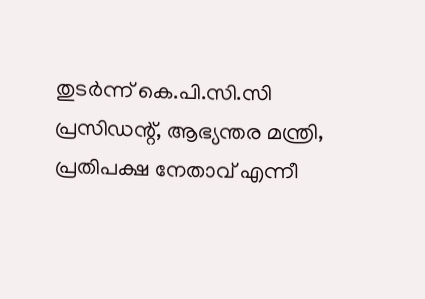തുടര്‍ന്ന് കെ.പി.സി.സി പ്രസിഡന്റ്, ആഭ്യന്തര മന്ത്രി, പ്രതിപക്ഷ നേതാവ് എന്നീ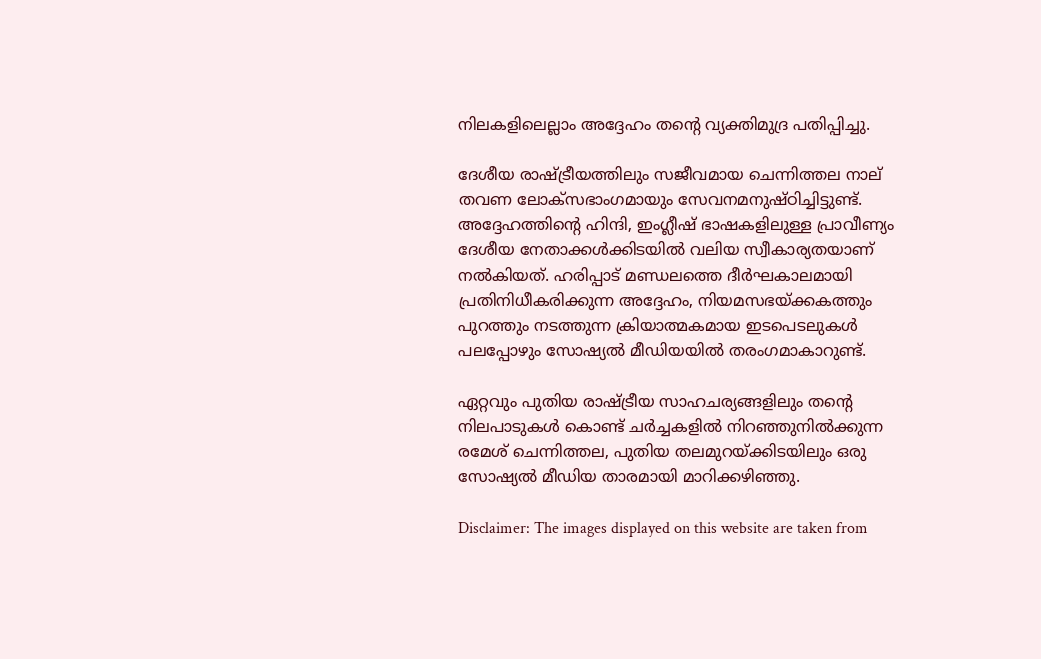നിലകളിലെല്ലാം അദ്ദേഹം തന്റെ വ്യക്തിമുദ്ര പതിപ്പിച്ചു.

ദേശീയ രാഷ്ട്രീയത്തിലും സജീവമായ ചെന്നിത്തല നാല് തവണ ലോക്സഭാംഗമായും സേവനമനുഷ്ഠിച്ചിട്ടുണ്ട്. അദ്ദേഹത്തിന്റെ ഹിന്ദി, ഇംഗ്ലീഷ് ഭാഷകളിലുള്ള പ്രാവീണ്യം ദേശീയ നേതാക്കള്‍ക്കിടയില്‍ വലിയ സ്വീകാര്യതയാണ് നല്‍കിയത്. ഹരിപ്പാട് മണ്ഡലത്തെ ദീര്‍ഘകാലമായി പ്രതിനിധീകരിക്കുന്ന അദ്ദേഹം, നിയമസഭയ്ക്കകത്തും പുറത്തും നടത്തുന്ന ക്രിയാത്മകമായ ഇടപെടലുകള്‍ പലപ്പോഴും സോഷ്യല്‍ മീഡിയയില്‍ തരംഗമാകാറുണ്ട്.

ഏറ്റവും പുതിയ രാഷ്ട്രീയ സാഹചര്യങ്ങളിലും തന്റെ നിലപാടുകള്‍ കൊണ്ട് ചര്‍ച്ചകളില്‍ നിറഞ്ഞുനില്‍ക്കുന്ന രമേശ് ചെന്നിത്തല, പുതിയ തലമുറയ്ക്കിടയിലും ഒരു സോഷ്യല്‍ മീഡിയ താരമായി മാറിക്കഴിഞ്ഞു.

Disclaimer: The images displayed on this website are taken from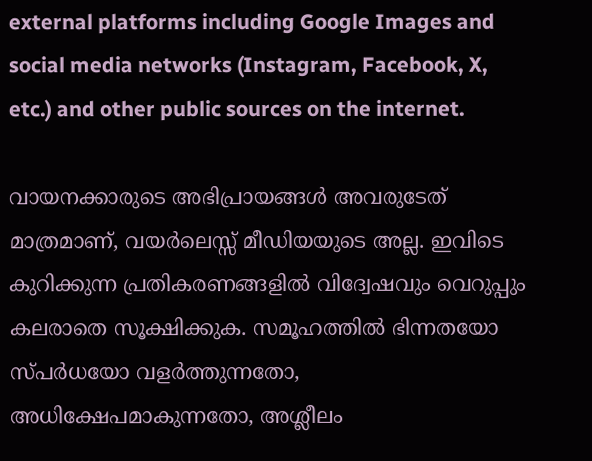external platforms including Google Images and social media networks (Instagram, Facebook, X, etc.) and other public sources on the internet.

വായനക്കാരുടെ അഭിപ്രായങ്ങള്‍ അവരുടേത് മാത്രമാണ്, വയർലെസ്സ് മീഡിയയുടെ അല്ല. ഇവിടെ കുറിക്കുന്ന പ്രതികരണങ്ങളിൽ വിദ്വേഷവും വെറുപ്പും കലരാതെ സൂക്ഷിക്കുക. സമൂഹത്തിൽ ഭിന്നതയോ സ്‌പർധയോ വളർത്തുന്നതോ, അധിക്ഷേപമാകുന്നതോ, അശ്ലീലം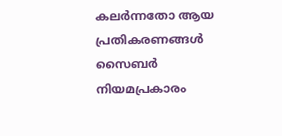കലർന്നതോ ആയ പ്രതികരണങ്ങൾ സൈബർ നിയമപ്രകാരം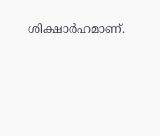ശിക്ഷാർഹമാണ്.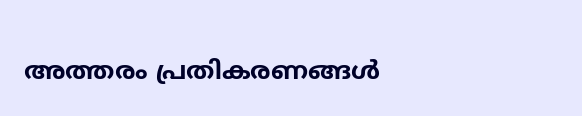അത്തരം പ്രതികരണങ്ങൾ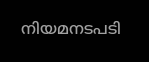നിയമനടപടി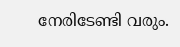നേരിടേണ്ടി വരും.